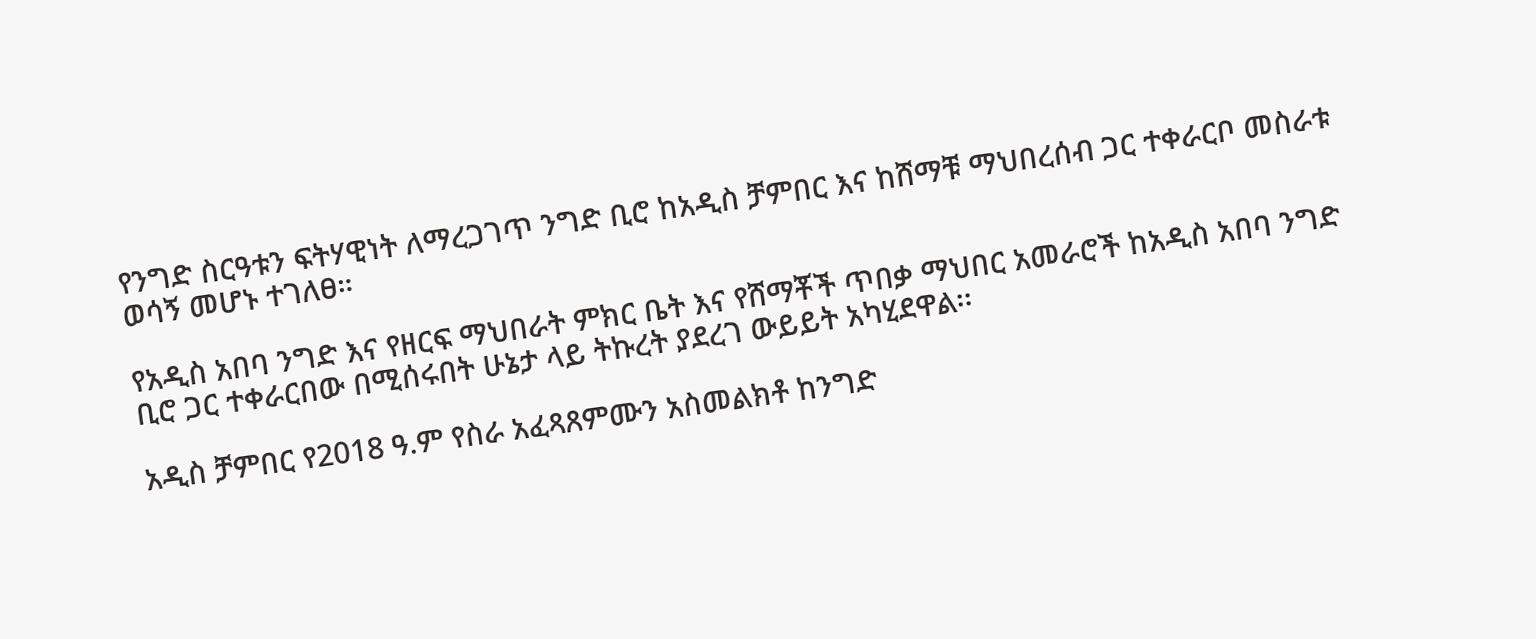የንግድ ስርዓቱን ፍትሃዊነት ለማረጋገጥ ንግድ ቢሮ ከአዲስ ቻምበር እና ከሸማቹ ማህበረሰብ ጋር ተቀራርቦ መስራቱ ወሳኝ መሆኑ ተገለፀ።

የአዲስ አበባ ንግድ እና የዘርፍ ማህበራት ምክር ቤት እና የሸማቾች ጥበቃ ማህበር አመራሮች ከአዲስ አበባ ንግድ ቢሮ ጋር ተቀራርበው በሚሰሩበት ሁኔታ ላይ ትኩረት ያደረገ ውይይት አካሂደዋል፡፡

አዲስ ቻምበር የ2018 ዓ.ም የስራ አፈጻጸምሙን አስመልክቶ ከንግድ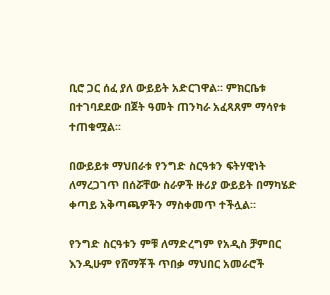ቢሮ ጋር ሰፈ ያለ ውይይት አድርገዋል፡፡ ምክርቤቱ በተገባደደው በጀት ዓመት ጠንካራ አፈጻጸም ማሳየቱ ተጠቁሟል፡፡

በውይይቱ ማህበራቱ የንግድ ስርዓቱን ፍትሃዊነት ለማረጋገጥ በሰሯቸው ስራዎች ዙሪያ ውይይት በማካሄድ ቀጣይ አቅጣጫዎችን ማስቀመጥ ተችሏል።

የንግድ ስርዓቱን ምቹ ለማድረግም የአዲስ ቻምበር እንዲሁም የሸማቾች ጥበቃ ማህበር አመራሮች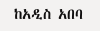ከአዲስ አበባ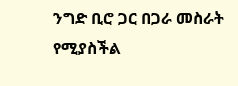ንግድ ቢሮ ጋር በጋራ መስራት የሚያስችል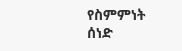የስምምነት ሰነድ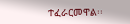ተፈራርመዋል፡፡